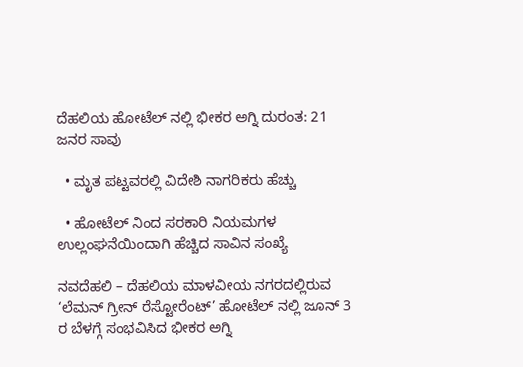ದೆಹಲಿಯ ಹೋಟೆಲ್‌ ನಲ್ಲಿ ಭೀಕರ ಅಗ್ನಿ ದುರಂತ: 21 ಜನರ ಸಾವು

  • ಮೃತ ಪಟ್ಟವರಲ್ಲಿ ವಿದೇಶಿ ನಾಗರಿಕರು ಹೆಚ್ಚು

  • ಹೋಟೆಲ್ ನಿಂದ ಸರಕಾರಿ ನಿಯಮಗಳ ಉಲ್ಲಂಘನೆಯಿಂದಾಗಿ ಹೆಚ್ಚಿದ ಸಾವಿನ ಸಂಖ್ಯೆ

ನವದೆಹಲಿ – ದೆಹಲಿಯ ಮಾಳವೀಯ ನಗರದಲ್ಲಿರುವ ‘ಲೆಮನ್ ಗ್ರೀನ್ ರೆಸ್ಟೋರೆಂಟ್’ ಹೋಟೆಲ್‌ ನಲ್ಲಿ ಜೂನ್ 3 ರ ಬೆಳಗ್ಗೆ ಸಂಭವಿಸಿದ ಭೀಕರ ಅಗ್ನಿ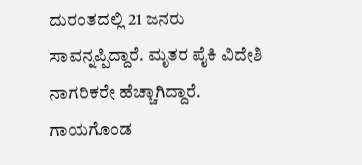ದುರಂತದಲ್ಲಿ 21 ಜನರು ಸಾವನ್ನಪ್ಪಿದ್ದಾರೆ. ಮೃತರ ಪೈಕಿ ವಿದೇಶಿ ನಾಗರಿಕರೇ ಹೆಚ್ಚಾಗಿದ್ದಾರೆ. ಗಾಯಗೊಂಡ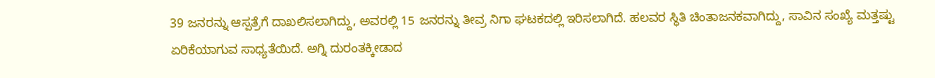39 ಜನರನ್ನು ಆಸ್ಪತ್ರೆಗೆ ದಾಖಲಿಸಲಾಗಿದ್ದು, ಅವರಲ್ಲಿ 15 ಜನರನ್ನು ತೀವ್ರ ನಿಗಾ ಘಟಕದಲ್ಲಿ ಇರಿಸಲಾಗಿದೆ. ಹಲವರ ಸ್ಥಿತಿ ಚಿಂತಾಜನಕವಾಗಿದ್ದು, ಸಾವಿನ ಸಂಖ್ಯೆ ಮತ್ತಷ್ಟು ಏರಿಕೆಯಾಗುವ ಸಾಧ್ಯತೆಯಿದೆ. ಅಗ್ನಿ ದುರಂತಕ್ಕೀಡಾದ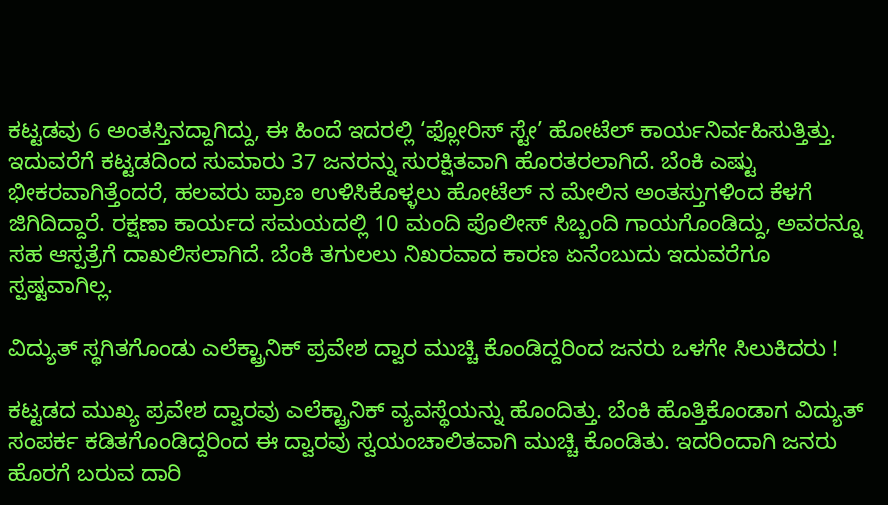ಕಟ್ಟಡವು 6 ಅಂತಸ್ತಿನದ್ದಾಗಿದ್ದು, ಈ ಹಿಂದೆ ಇದರಲ್ಲಿ ‘ಫ್ಲೋರಿಸ್ ಸ್ಟೇ’ ಹೋಟೆಲ್ ಕಾರ್ಯನಿರ್ವಹಿಸುತ್ತಿತ್ತು. ಇದುವರೆಗೆ ಕಟ್ಟಡದಿಂದ ಸುಮಾರು 37 ಜನರನ್ನು ಸುರಕ್ಷಿತವಾಗಿ ಹೊರತರಲಾಗಿದೆ. ಬೆಂಕಿ ಎಷ್ಟು ಭೀಕರವಾಗಿತ್ತೆಂದರೆ, ಹಲವರು ಪ್ರಾಣ ಉಳಿಸಿಕೊಳ್ಳಲು ಹೋಟೆಲ್‌ ನ ಮೇಲಿನ ಅಂತಸ್ತುಗಳಿಂದ ಕೆಳಗೆ ಜಿಗಿದಿದ್ದಾರೆ. ರಕ್ಷಣಾ ಕಾರ್ಯದ ಸಮಯದಲ್ಲಿ 10 ಮಂದಿ ಪೊಲೀಸ್ ಸಿಬ್ಬಂದಿ ಗಾಯಗೊಂಡಿದ್ದು, ಅವರನ್ನೂ ಸಹ ಆಸ್ಪತ್ರೆಗೆ ದಾಖಲಿಸಲಾಗಿದೆ. ಬೆಂಕಿ ತಗುಲಲು ನಿಖರವಾದ ಕಾರಣ ಏನೆಂಬುದು ಇದುವರೆಗೂ ಸ್ಪಷ್ಟವಾಗಿಲ್ಲ.

ವಿದ್ಯುತ್ ಸ್ಥಗಿತಗೊಂಡು ಎಲೆಕ್ಟ್ರಾನಿಕ್ ಪ್ರವೇಶ ದ್ವಾರ ಮುಚ್ಚಿ ಕೊಂಡಿದ್ದರಿಂದ ಜನರು ಒಳಗೇ ಸಿಲುಕಿದರು !

ಕಟ್ಟಡದ ಮುಖ್ಯ ಪ್ರವೇಶ ದ್ವಾರವು ಎಲೆಕ್ಟ್ರಾನಿಕ್ ವ್ಯವಸ್ಥೆಯನ್ನು ಹೊಂದಿತ್ತು. ಬೆಂಕಿ ಹೊತ್ತಿಕೊಂಡಾಗ ವಿದ್ಯುತ್ ಸಂಪರ್ಕ ಕಡಿತಗೊಂಡಿದ್ದರಿಂದ ಈ ದ್ವಾರವು ಸ್ವಯಂಚಾಲಿತವಾಗಿ ಮುಚ್ಚಿ ಕೊಂಡಿತು. ಇದರಿಂದಾಗಿ ಜನರು ಹೊರಗೆ ಬರುವ ದಾರಿ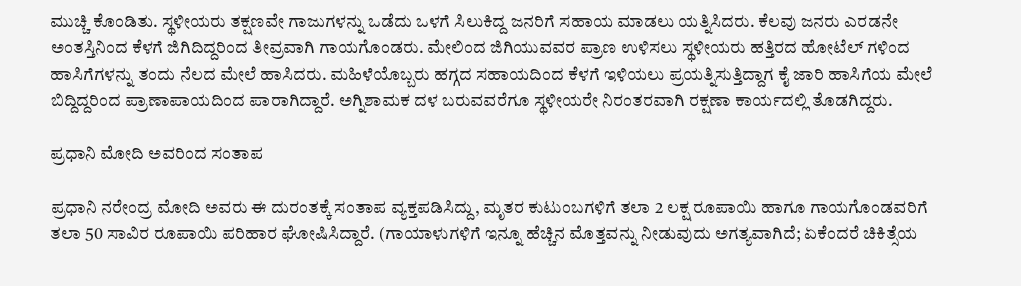ಮುಚ್ಚಿ ಕೊಂಡಿತು. ಸ್ಥಳೀಯರು ತಕ್ಷಣವೇ ಗಾಜುಗಳನ್ನು ಒಡೆದು ಒಳಗೆ ಸಿಲುಕಿದ್ದ ಜನರಿಗೆ ಸಹಾಯ ಮಾಡಲು ಯತ್ನಿಸಿದರು. ಕೆಲವು ಜನರು ಎರಡನೇ ಅಂತಸ್ತಿನಿಂದ ಕೆಳಗೆ ಜಿಗಿದಿದ್ದರಿಂದ ತೀವ್ರವಾಗಿ ಗಾಯಗೊಂಡರು. ಮೇಲಿಂದ ಜಿಗಿಯುವವರ ಪ್ರಾಣ ಉಳಿಸಲು ಸ್ಥಳೀಯರು ಹತ್ತಿರದ ಹೋಟೆಲ್‌ ಗಳಿಂದ ಹಾಸಿಗೆಗಳನ್ನು ತಂದು ನೆಲದ ಮೇಲೆ ಹಾಸಿದರು. ಮಹಿಳೆಯೊಬ್ಬರು ಹಗ್ಗದ ಸಹಾಯದಿಂದ ಕೆಳಗೆ ಇಳಿಯಲು ಪ್ರಯತ್ನಿಸುತ್ತಿದ್ದಾಗ ಕೈ ಜಾರಿ ಹಾಸಿಗೆಯ ಮೇಲೆ ಬಿದ್ದಿದ್ದರಿಂದ ಪ್ರಾಣಾಪಾಯದಿಂದ ಪಾರಾಗಿದ್ದಾರೆ. ಅಗ್ನಿಶಾಮಕ ದಳ ಬರುವವರೆಗೂ ಸ್ಥಳೀಯರೇ ನಿರಂತರವಾಗಿ ರಕ್ಷಣಾ ಕಾರ್ಯದಲ್ಲಿ ತೊಡಗಿದ್ದರು.

ಪ್ರಧಾನಿ ಮೋದಿ ಅವರಿಂದ ಸಂತಾಪ

ಪ್ರಧಾನಿ ನರೇಂದ್ರ ಮೋದಿ ಅವರು ಈ ದುರಂತಕ್ಕೆ ಸಂತಾಪ ವ್ಯಕ್ತಪಡಿಸಿದ್ದು, ಮೃತರ ಕುಟುಂಬಗಳಿಗೆ ತಲಾ 2 ಲಕ್ಷ ರೂಪಾಯಿ ಹಾಗೂ ಗಾಯಗೊಂಡವರಿಗೆ ತಲಾ 50 ಸಾವಿರ ರೂಪಾಯಿ ಪರಿಹಾರ ಘೋಷಿಸಿದ್ದಾರೆ. (ಗಾಯಾಳುಗಳಿಗೆ ಇನ್ನೂ ಹೆಚ್ಚಿನ ಮೊತ್ತವನ್ನು ನೀಡುವುದು ಅಗತ್ಯವಾಗಿದೆ; ಏಕೆಂದರೆ ಚಿಕಿತ್ಸೆಯ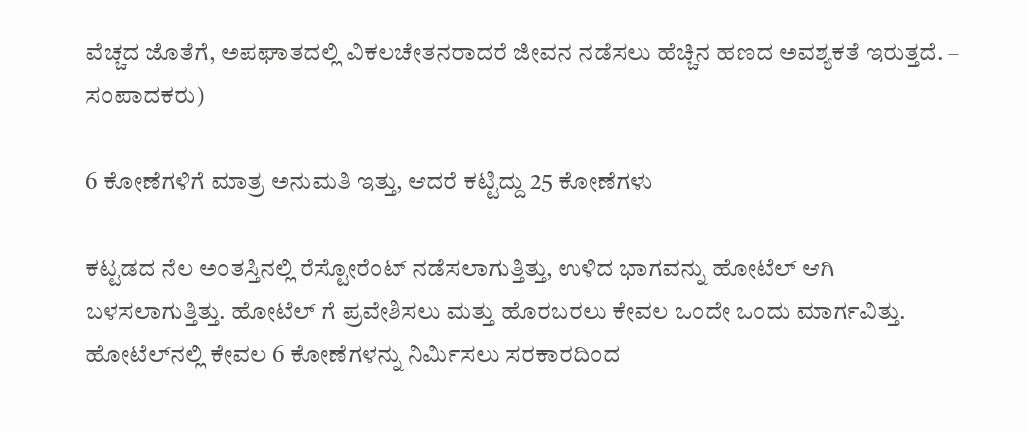ವೆಚ್ಚದ ಜೊತೆಗೆ, ಅಪಘಾತದಲ್ಲಿ ವಿಕಲಚೇತನರಾದರೆ ಜೀವನ ನಡೆಸಲು ಹೆಚ್ಚಿನ ಹಣದ ಅವಶ್ಯಕತೆ ಇರುತ್ತದೆ. – ಸಂಪಾದಕರು)

6 ಕೋಣೆಗಳಿಗೆ ಮಾತ್ರ ಅನುಮತಿ ಇತ್ತು, ಆದರೆ ಕಟ್ಟಿದ್ದು 25 ಕೋಣೆಗಳು

ಕಟ್ಟಡದ ನೆಲ ಅಂತಸ್ತಿನಲ್ಲಿ ರೆಸ್ಟೋರೆಂಟ್ ನಡೆಸಲಾಗುತ್ತಿತ್ತು, ಉಳಿದ ಭಾಗವನ್ನು ಹೋಟೆಲ್ ಆಗಿ ಬಳಸಲಾಗುತ್ತಿತ್ತು. ಹೋಟೆಲ್‌ ಗೆ ಪ್ರವೇಶಿಸಲು ಮತ್ತು ಹೊರಬರಲು ಕೇವಲ ಒಂದೇ ಒಂದು ಮಾರ್ಗವಿತ್ತು. ಹೋಟೆಲ್‌ನಲ್ಲಿ ಕೇವಲ 6 ಕೋಣೆಗಳನ್ನು ನಿರ್ಮಿಸಲು ಸರಕಾರದಿಂದ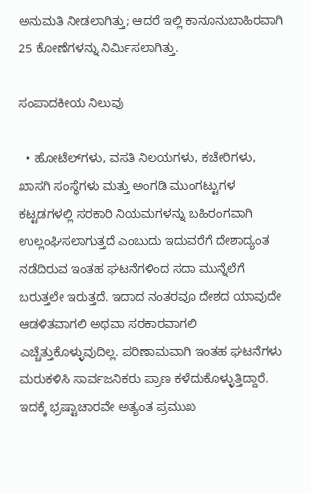ಅನುಮತಿ ನೀಡಲಾಗಿತ್ತು; ಆದರೆ ಇಲ್ಲಿ ಕಾನೂನುಬಾಹಿರವಾಗಿ 25 ಕೋಣೆಗಳನ್ನು ನಿರ್ಮಿಸಲಾಗಿತ್ತು.

ಸಂಪಾದಕೀಯ ನಿಲುವು

  • ಹೋಟೆಲ್‌ಗಳು, ವಸತಿ ನಿಲಯಗಳು, ಕಚೇರಿಗಳು, ಖಾಸಗಿ ಸಂಸ್ಥೆಗಳು ಮತ್ತು ಅಂಗಡಿ ಮುಂಗಟ್ಟುಗಳ ಕಟ್ಟಡಗಳಲ್ಲಿ ಸರಕಾರಿ ನಿಯಮಗಳನ್ನು ಬಹಿರಂಗವಾಗಿ ಉಲ್ಲಂಘಿಸಲಾಗುತ್ತದೆ ಎಂಬುದು ಇದುವರೆಗೆ ದೇಶಾದ್ಯಂತ ನಡೆದಿರುವ ಇಂತಹ ಘಟನೆಗಳಿಂದ ಸದಾ ಮುನ್ನೆಲೆಗೆ ಬರುತ್ತಲೇ ಇರುತ್ತದೆ. ಇದಾದ ನಂತರವೂ ದೇಶದ ಯಾವುದೇ ಆಡಳಿತವಾಗಲಿ ಅಥವಾ ಸರಕಾರವಾಗಲಿ ಎಚ್ಚೆತ್ತುಕೊಳ್ಳುವುದಿಲ್ಲ. ಪರಿಣಾಮವಾಗಿ ಇಂತಹ ಘಟನೆಗಳು ಮರುಕಳಿಸಿ ಸಾರ್ವಜನಿಕರು ಪ್ರಾಣ ಕಳೆದುಕೊಳ್ಳುತ್ತಿದ್ದಾರೆ. ಇದಕ್ಕೆ ಭ್ರಷ್ಟಾಚಾರವೇ ಅತ್ಯಂತ ಪ್ರಮುಖ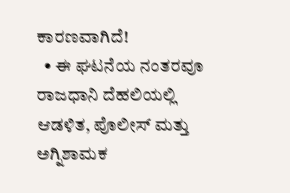ಕಾರಣವಾಗಿದೆ!
  • ಈ ಘಟನೆಯ ನಂತರವೂ ರಾಜಧಾನಿ ದೆಹಲಿಯಲ್ಲಿ ಆಡಳಿತ, ಪೊಲೀಸ್ ಮತ್ತು ಅಗ್ನಿಶಾಮಕ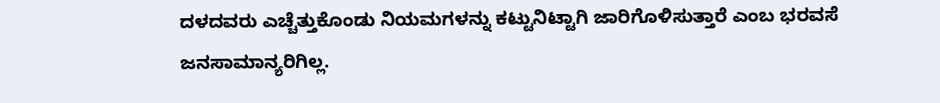ದಳದವರು ಎಚ್ಚೆತ್ತುಕೊಂಡು ನಿಯಮಗಳನ್ನು ಕಟ್ಟುನಿಟ್ಟಾಗಿ ಜಾರಿಗೊಳಿಸುತ್ತಾರೆ ಎಂಬ ಭರವಸೆ ಜನಸಾಮಾನ್ಯರಿಗಿಲ್ಲ.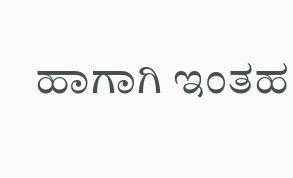ಹಾಗಾಗಿ ಇಂತಹ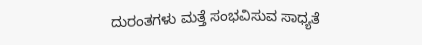ದುರಂತಗಳು ಮತ್ತೆ ಸಂಭವಿಸುವ ಸಾಧ್ಯತೆ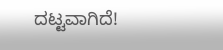ದಟ್ಟವಾಗಿದೆ!